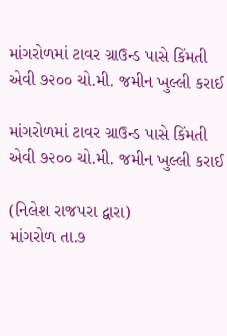માંગરોળમાં ટાવર ગ્રાઉન્ડ પાસે કિંમતી એવી ૭૨૦૦ ચો.મી. જમીન ખુલ્લી કરાઈ

માંગરોળમાં ટાવર ગ્રાઉન્ડ પાસે કિંમતી એવી ૭૨૦૦ ચો.મી. જમીન ખુલ્લી કરાઈ

(નિલેશ રાજપરા દ્વારા)
માંગરોળ તા.૭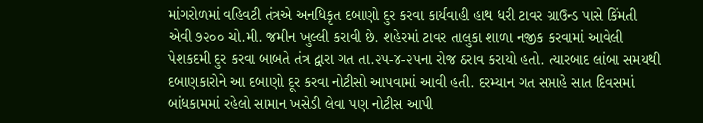માંગરોળમાં વહિવટી તંત્રએ અનધિકૃત દબાણો દુર કરવા કાર્યવાહી હાથ ધરી ટાવર ગ્રાઉન્ડ પાસે કિંમતી એવી ૭૨૦૦ ચો.મી. જમીન ખુલ્લી કરાવી છે. શહેરમાં ટાવર તાલુકા શાળા નજીક કરવામાં આવેલી પેશકદમી દુર કરવા બાબતે તંત્ર દ્વારા ગત તા.૨૫-૪-૨૫ના રોજ ઠરાવ કરાયો હતો. ત્યારબાદ લાંબા સમયથી દબાણકારોને આ દબાણો દૂર કરવા નોટીસો આપવામાં આવી હતી. દરમ્યાન ગત સપ્તાહે સાત દિવસમાં બાંધકામમાં રહેલો સામાન ખસેડી લેવા પણ નોટીસ આપી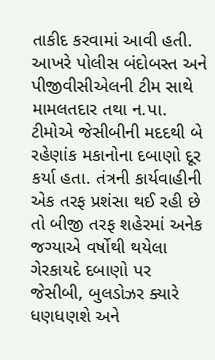તાકીદ કરવામાં આવી હતી. આખરે પોલીસ બંદોબસ્ત અને પીજીવીસીએલની ટીમ સાથે મામલતદાર તથા ન.પા. ટીમોએ જેસીબીની મદદથી બે રહેણાંક મકાનોના દબાણો દૂર કર્યા હતા. તંત્રની કાર્યવાહીની એક તરફ પ્રશંસા થઈ રહી છે તો બીજી તરફ શહેરમાં અનેક જગ્યાએ વર્ષોથી થયેલા ગેરકાયદે દબાણો પર જેસીબી, બુલડોઝર ક્યારે ધણધણશે અને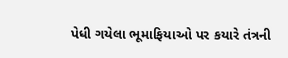પેધી ગયેલા ભૂમાફિયાઓ પર કયારે તંત્રની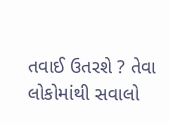તવાઈ ઉતરશે ? તેવા લોકોમાંથી સવાલો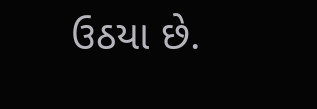ઉઠયા છે.